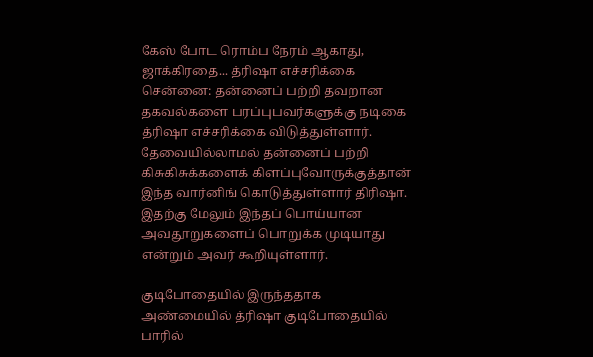கேஸ் போட ரொம்ப நேரம் ஆகாது, ஜாக்கிரதை... த்ரிஷா எச்சரிக்கை
சென்னை: தன்னைப் பற்றி தவறான தகவல்களை பரப்புபவர்களுக்கு நடிகை த்ரிஷா எச்சரிக்கை விடுத்துள்ளார்.
தேவையில்லாமல் தன்னைப் பற்றி கிசுகிசுக்களைக் கிளப்புவோருக்குத்தான் இந்த வார்னிங் கொடுத்துள்ளார் திரிஷா.
இதற்கு மேலும் இந்தப் பொய்யான அவதூறுகளைப் பொறுக்க முடியாது என்றும் அவர் கூறியுள்ளார்.

குடிபோதையில் இருந்ததாக
அண்மையில் த்ரிஷா குடிபோதையில் பாரில்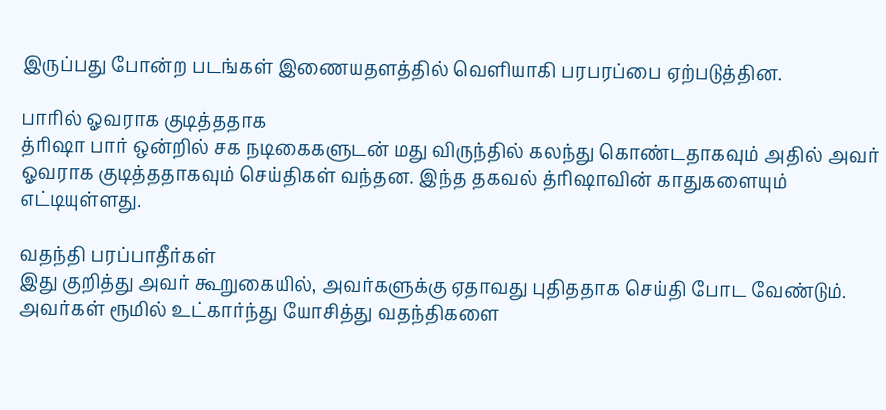இருப்பது போன்ற படங்கள் இணையதளத்தில் வெளியாகி பரபரப்பை ஏற்படுத்தின.

பாரில் ஓவராக குடித்ததாக
த்ரிஷா பார் ஒன்றில் சக நடிகைகளுடன் மது விருந்தில் கலந்து கொண்டதாகவும் அதில் அவர் ஓவராக குடித்ததாகவும் செய்திகள் வந்தன. இந்த தகவல் த்ரிஷாவின் காதுகளையும் எட்டியுள்ளது.

வதந்தி பரப்பாதீர்கள்
இது குறித்து அவர் கூறுகையில், அவர்களுக்கு ஏதாவது புதிததாக செய்தி போட வேண்டும். அவர்கள் ரூமில் உட்கார்ந்து யோசித்து வதந்திகளை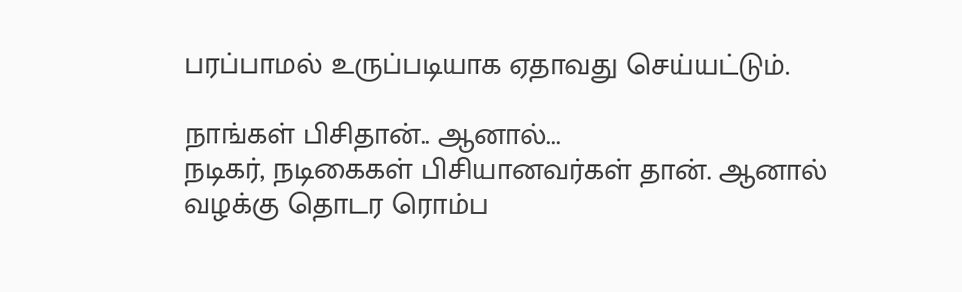பரப்பாமல் உருப்படியாக ஏதாவது செய்யட்டும்.

நாங்கள் பிசிதான்.. ஆனால்...
நடிகர், நடிகைகள் பிசியானவர்கள் தான். ஆனால் வழக்கு தொடர ரொம்ப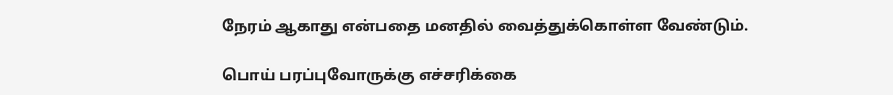நேரம் ஆகாது என்பதை மனதில் வைத்துக்கொள்ள வேண்டும்.

பொய் பரப்புவோருக்கு எச்சரிக்கை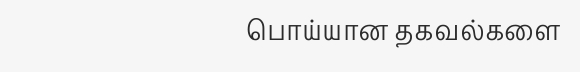பொய்யான தகவல்களை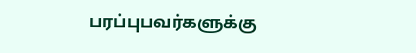பரப்புபவர்களுக்கு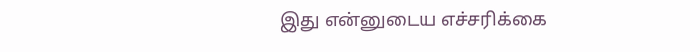இது என்னுடைய எச்சரிக்கை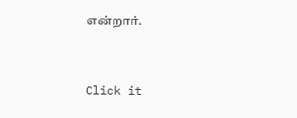என்றார்.


Click it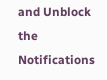and Unblock the Notifications